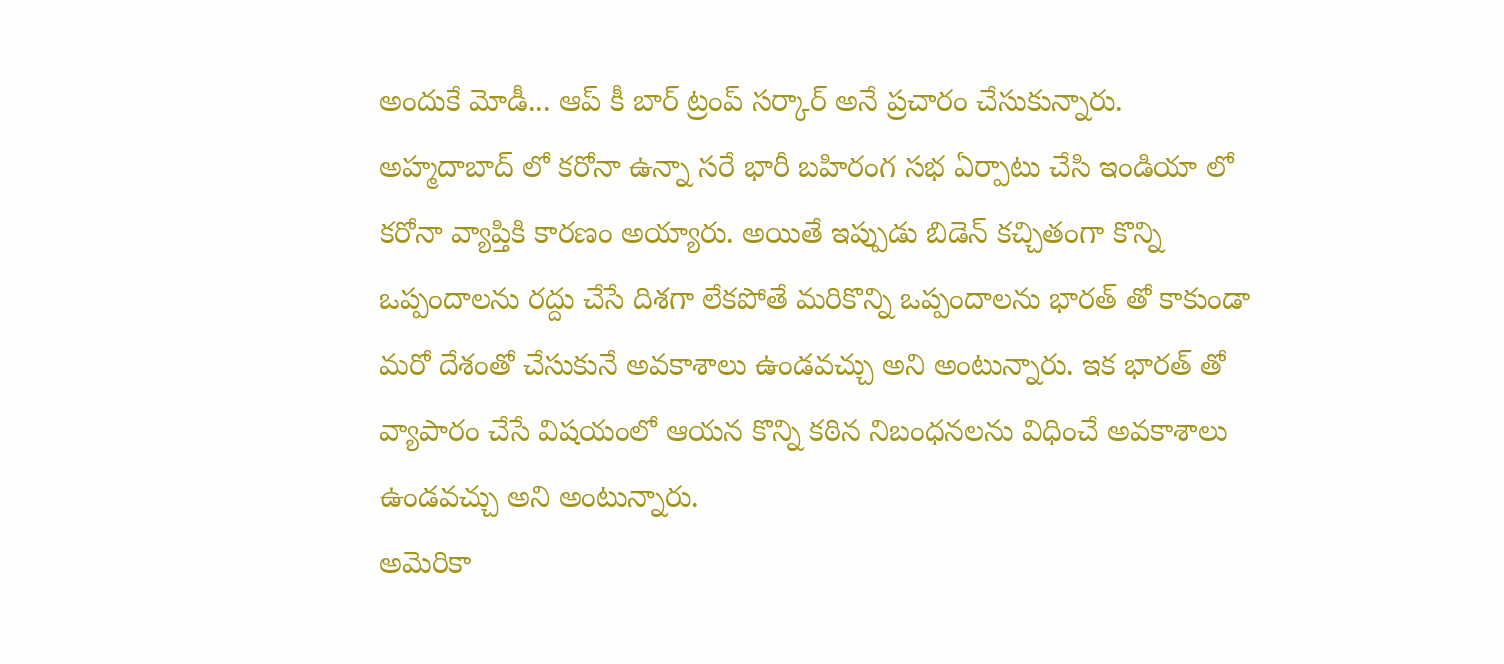అందుకే మోడీ... ఆప్ కీ బార్ ట్రంప్ సర్కార్ అనే ప్రచారం చేసుకున్నారు. అహ్మదాబాద్ లో కరోనా ఉన్నా సరే భారీ బహిరంగ సభ ఏర్పాటు చేసి ఇండియా లో కరోనా వ్యాప్తికి కారణం అయ్యారు. అయితే ఇప్పుడు బిడెన్ కచ్చితంగా కొన్ని ఒప్పందాలను రద్దు చేసే దిశగా లేకపోతే మరికొన్ని ఒప్పందాలను భారత్ తో కాకుండా మరో దేశంతో చేసుకునే అవకాశాలు ఉండవచ్చు అని అంటున్నారు. ఇక భారత్ తో వ్యాపారం చేసే విషయంలో ఆయన కొన్ని కఠిన నిబంధనలను విధించే అవకాశాలు ఉండవచ్చు అని అంటున్నారు.
అమెరికా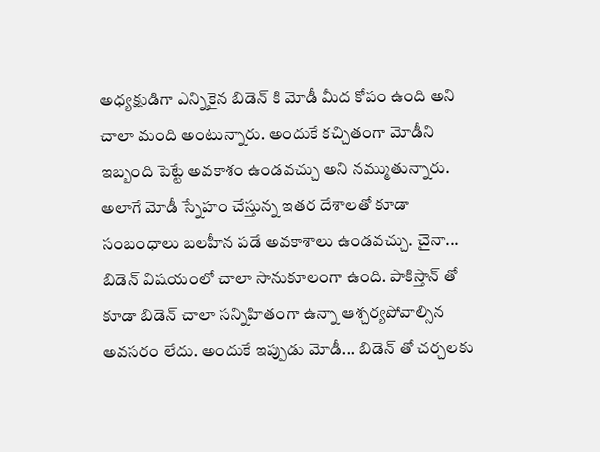అధ్యక్షుడిగా ఎన్నికైన బిడెన్ కి మోడీ మీద కోపం ఉంది అని చాలా మంది అంటున్నారు. అందుకే కచ్చితంగా మోడీని ఇబ్బంది పెట్టే అవకాశం ఉండవచ్చు అని నమ్ముతున్నారు. అలాగే మోడీ స్నేహం చేస్తున్న ఇతర దేశాలతో కూడా సంబంధాలు బలహీన పడే అవకాశాలు ఉండవచ్చు. చైనా... బిడెన్ విషయంలో చాలా సానుకూలంగా ఉంది. పాకిస్తాన్ తో కూడా బిడెన్ చాలా సన్నిహితంగా ఉన్నా ఆశ్చర్యపోవాల్సిన అవసరం లేదు. అందుకే ఇప్పుడు మోడీ... బిడెన్ తో చర్చలకు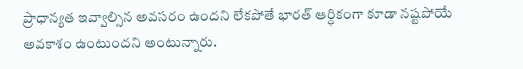ప్రాధాన్యత ఇవ్వాల్సిన అవసరం ఉందని లేకపోతే భారత్ ఆర్ధికంగా కూడా నష్టపోయే అవకాశం ఉంటుందని అంటున్నారు.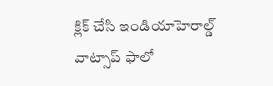క్లిక్ చేసి ఇండియాహెరాల్డ్ వాట్సాప్ ఫాలో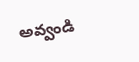అవ్వండి